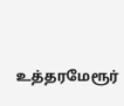உத்தரமேரூர்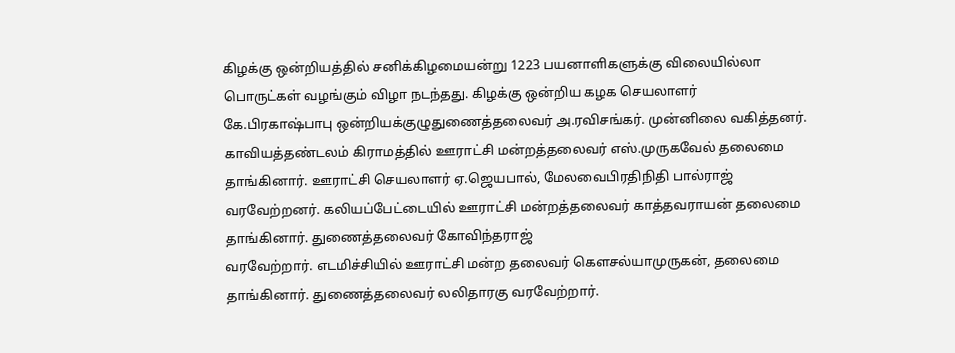கிழக்கு ஒன்றியத்தில் சனிக்கிழமையன்று 1223 பயனாளிகளுக்கு விலையில்லா
பொருட்கள் வழங்கும் விழா நடந்தது. கிழக்கு ஒன்றிய கழக செயலாளர்
கே.பிரகாஷ்பாபு ஒன்றியக்குழுதுணைத்தலைவர் அ.ரவிசங்கர். முன்னிலை வகித்தனர்.
காவியத்தண்டலம் கிராமத்தில் ஊராட்சி மன்றத்தலைவர் எஸ்.முருகவேல் தலைமை
தாங்கினார். ஊராட்சி செயலாளர் ஏ.ஜெயபால், மேலவைபிரதிநிதி பால்ராஜ்
வரவேற்றனர். கலியப்பேட்டையில் ஊராட்சி மன்றத்தலைவர் காத்தவராயன் தலைமை தாங்கினார். துணைத்தலைவர் கோவிந்தராஜ்
வரவேற்றார். எடமிச்சியில் ஊராட்சி மன்ற தலைவர் கௌசல்யாமுருகன், தலைமை
தாங்கினார். துணைத்தலைவர் லலிதாரகு வரவேற்றார்.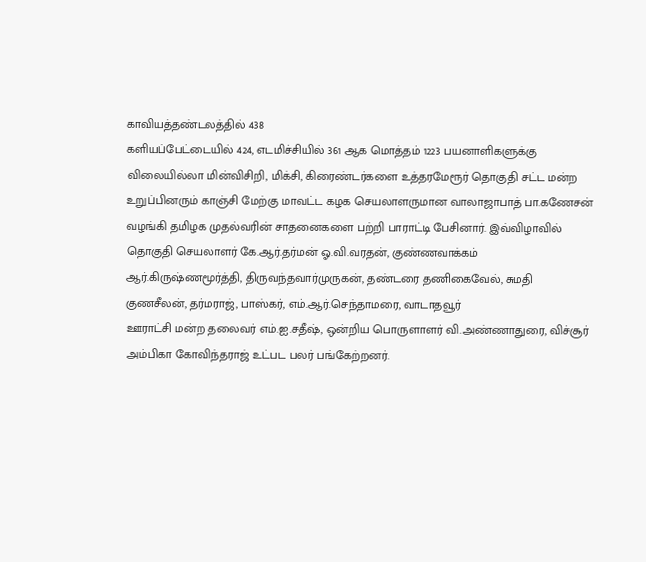காவியத்தண்டலத்தில் 438
களியப்பேட்டையில் 424, எடமிச்சியில் 361 ஆக மொத்தம் 1223 பயனாளிகளுக்கு
விலையில்லா மின்விசிறி, மிக்சி, கிரைண்டர்களை உத்தரமேரூர் தொகுதி சட்ட மன்ற
உறுப்பினரும் காஞ்சி மேற்கு மாவட்ட கழக செயலாளருமான வாலாஜாபாத் பா.கணேசன்
வழங்கி தமிழக முதல்வரின் சாதனைகளை பற்றி பாராட்டி பேசினார். இவ்விழாவில்
தொகுதி செயலாளர் கே.ஆர்.தர்மன் ஓ.வி.வரதன், குண்ணவாக்கம்
ஆர்.கிருஷ்ணமூர்த்தி, திருவந்தவார்முருகன், தண்டரை தணிகைவேல், சுமதி
குணசீலன், தர்மராஜ், பாஸ்கர், எம்.ஆர்.செந்தாமரை, வாடாதவூர்
ஊராட்சி மன்ற தலைவர் எம்.ஐ.சதீஷ், ஒன்றிய பொருளாளர் வி.அண்ணாதுரை, விச்சூர்
அம்பிகா கோவிந்தராஜ் உட்பட பலர் பங்கேற்றனர்.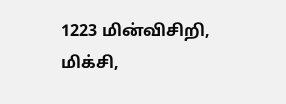1223 மின்விசிறி, மிக்சி,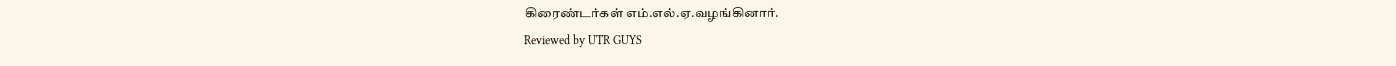கிரைண்டர்கள் எம்.எல்.ஏ.வழங்கினார்.
Reviewed by UTR GUYS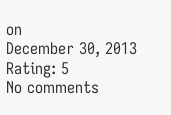on
December 30, 2013
Rating: 5
No comments